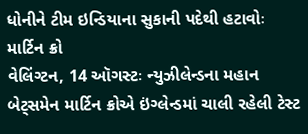ધોનીને ટીમ ઇન્ડિયાના સુકાની પદેથી હટાવોઃ માર્ટિન ક્રો
વેલિંગ્ટન, 14 ઑગસ્ટઃ ન્યુઝીલેન્ડના મહાન બેટ્સમેન માર્ટિન ક્રોએ ઇંગ્લેન્ડમાં ચાલી રહેલી ટેસ્ટ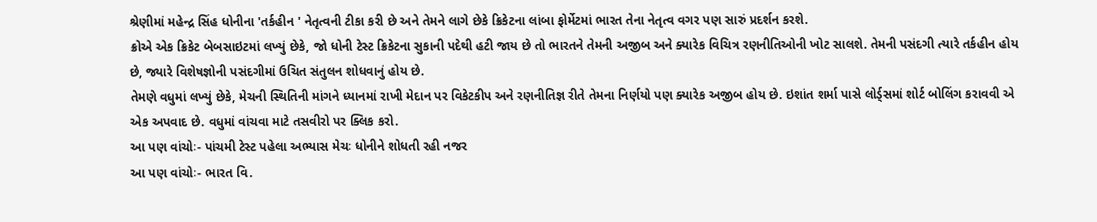શ્રેણીમાં મહેન્દ્ર સિંહ ધોનીના 'તર્કહીન ' નેતૃત્વની ટીકા કરી છે અને તેમને લાગે છેકે ક્રિકેટના લાંબા ફોર્મેટમાં ભારત તેના નેતૃત્વ વગર પણ સારું પ્રદર્શન કરશે.
ક્રોએ એક ક્રિકેટ બેબસાઇટમાં લખ્યું છેકે, જો ધોની ટેસ્ટ ક્રિકેટના સુકાની પદેથી હટી જાય છે તો ભારતને તેમની અજીબ અને ક્યારેક વિચિત્ર રણનીતિઓની ખોટ સાલશે. તેમની પસંદગી ત્યારે તર્કહીન હોય છે, જ્યારે વિશેષજ્ઞોની પસંદગીમાં ઉચિત સંતુલન શોધવાનું હોય છે.
તેમણે વધુમાં લખ્યું છેકે, મેચની સ્થિતિની માંગને ધ્યાનમાં રાખી મેદાન પર વિકેટકીપ અને રણનીતિજ્ઞ રીતે તેમના નિર્ણયો પણ ક્યારેક અજીબ હોય છે. ઇશાંત શર્મા પાસે લોર્ડ્સમાં શોર્ટ બોલિંગ કરાવવી એ એક અપવાદ છે. વધુમાં વાંચવા માટે તસવીરો પર ક્લિક કરો.
આ પણ વાંચોઃ- પાંચમી ટેસ્ટ પહેલા અભ્યાસ મેચઃ ધોનીને શોધતી રહી નજર
આ પણ વાંચોઃ- ભારત વિ.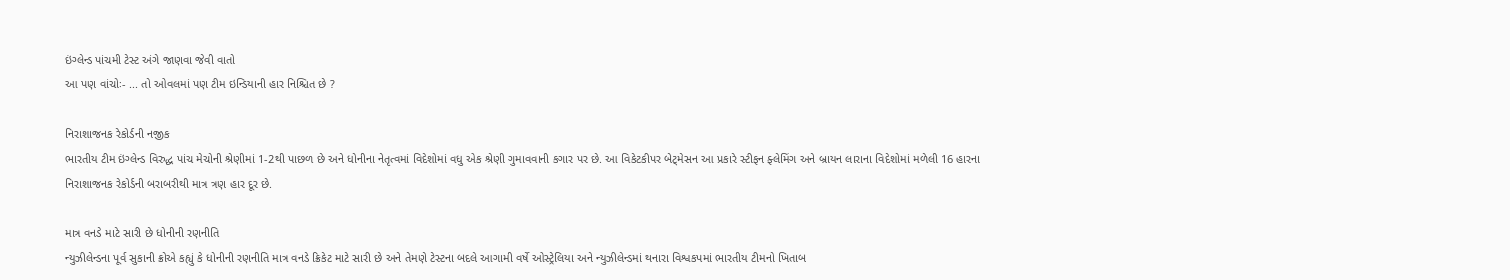ઇંગ્લેન્ડ પાંચમી ટેસ્ટ અંગે જાણવા જેવી વાતો
આ પણ વાંચોઃ- ... તો ઓવલમાં પણ ટીમ ઇન્ડિયાની હાર નિશ્ચિત છે ?

નિરાશાજનક રેકોર્ડની નજીક
ભારતીય ટીમ ઇંગ્લેન્ડ વિરુદ્ધ પાંચ મેચોની શ્રેણીમાં 1-2થી પાછળ છે અને ધોનીના નેતૃત્વમાં વિદેશોમાં વધુ એક શ્રેણી ગુમાવવાની કગાર પર છે. આ વિકેટકીપર બેટ્મેસન આ પ્રકારે સ્ટીફન ફ્લેમિંગ અને બ્રાયન લારાના વિદેશોમાં મળેલી 16 હારના નિરાશાજનક રેકોર્ડની બરાબરીથી માત્ર ત્રણ હાર દૂર છે.

માત્ર વનડે માટે સારી છે ધોનીની રણનીતિ
ન્યુઝીલેન્ડના પૂર્વ સુકાની ક્રોએ કહ્યું કે ધોનીની રણનીતિ માત્ર વનડે ક્રિકેટ માટે સારી છે અને તેમણે ટેસ્ટના બદલે આગામી વર્ષે ઓસ્ટ્રેલિયા અને ન્યુઝીલેન્ડમાં થનારા વિશ્વકપમાં ભારતીય ટીમનો ખિતાબ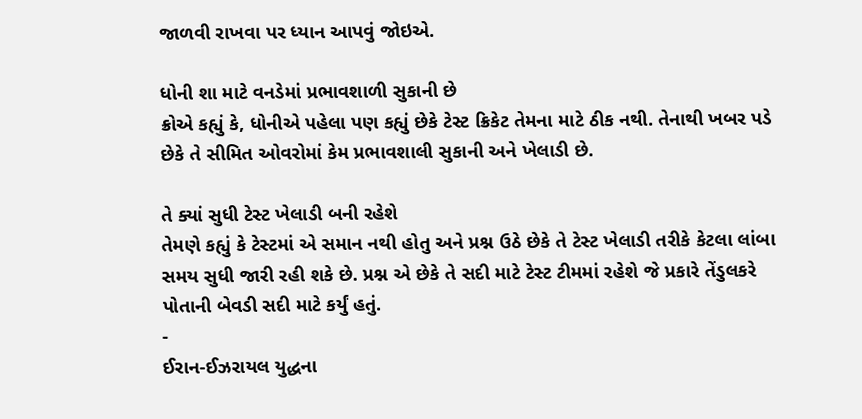જાળવી રાખવા પર ધ્યાન આપવું જોઇએ.

ધોની શા માટે વનડેમાં પ્રભાવશાળી સુકાની છે
ક્રોએ કહ્યું કે, ધોનીએ પહેલા પણ કહ્યું છેકે ટેસ્ટ ક્રિકેટ તેમના માટે ઠીક નથી. તેનાથી ખબર પડે છેકે તે સીમિત ઓવરોમાં કેમ પ્રભાવશાલી સુકાની અને ખેલાડી છે.

તે ક્યાં સુધી ટેસ્ટ ખેલાડી બની રહેશે
તેમણે કહ્યું કે ટેસ્ટમાં એ સમાન નથી હોતુ અને પ્રશ્ન ઉઠે છેકે તે ટેસ્ટ ખેલાડી તરીકે કેટલા લાંબા સમય સુધી જારી રહી શકે છે. પ્રશ્ન એ છેકે તે સદી માટે ટેસ્ટ ટીમમાં રહેશે જે પ્રકારે તેંડુલકરે પોતાની બેવડી સદી માટે કર્યું હતું.
-
ઈરાન-ઈઝરાયલ યુદ્ધના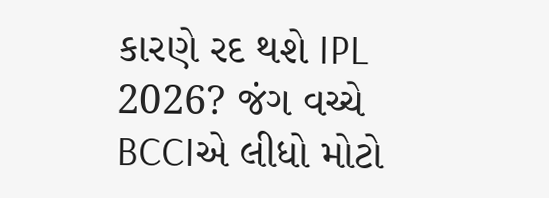કારણે રદ થશે IPL 2026? જંગ વચ્ચે BCCIએ લીધો મોટો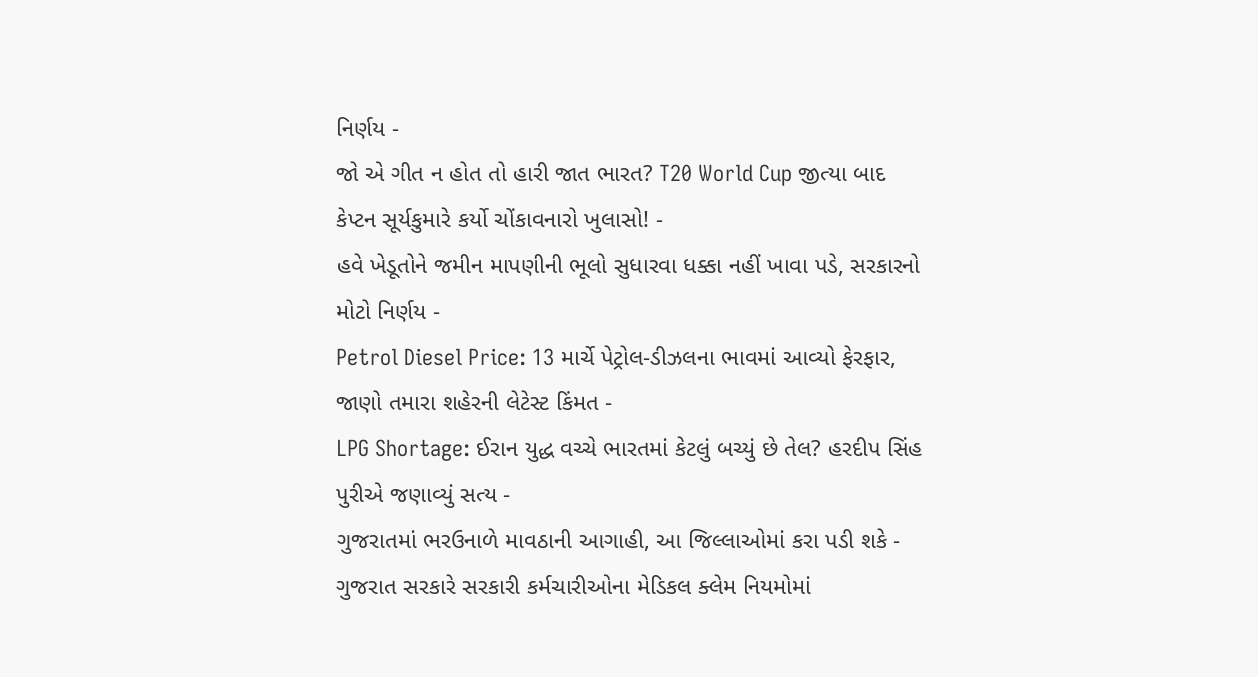નિર્ણય -
જો એ ગીત ન હોત તો હારી જાત ભારત? T20 World Cup જીત્યા બાદ કેપ્ટન સૂર્યકુમારે કર્યો ચોંકાવનારો ખુલાસો! -
હવે ખેડૂતોને જમીન માપણીની ભૂલો સુધારવા ધક્કા નહીં ખાવા પડે, સરકારનો મોટો નિર્ણય -
Petrol Diesel Price: 13 માર્ચે પેટ્રોલ-ડીઝલના ભાવમાં આવ્યો ફેરફાર, જાણો તમારા શહેરની લેટેસ્ટ કિંમત -
LPG Shortage: ઈરાન યુદ્ધ વચ્ચે ભારતમાં કેટલું બચ્યું છે તેલ? હરદીપ સિંહ પુરીએ જણાવ્યું સત્ય -
ગુજરાતમાં ભરઉનાળે માવઠાની આગાહી, આ જિલ્લાઓમાં કરા પડી શકે -
ગુજરાત સરકારે સરકારી કર્મચારીઓના મેડિકલ ક્લેમ નિયમોમાં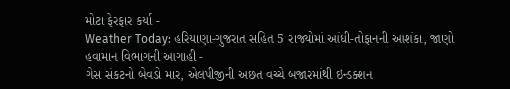મોટા ફેરફાર કર્યા -
Weather Today: હરિયાણા-ગુજરાત સહિત 5 રાજ્યોમાં આંધી-તોફાનની આશંકા, જાણો હવામાન વિભાગની આગાહી -
ગેસ સંકટનો બેવડો માર, એલપીજીની અછત વચ્ચે બજારમાંથી ઇન્ડક્શન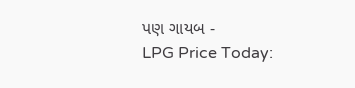પણ ગાયબ -
LPG Price Today: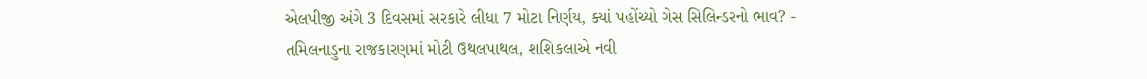એલપીજી અંગે 3 દિવસમાં સરકારે લીધા 7 મોટા નિર્ણય, ક્યાં પહોંચ્યો ગેસ સિલિન્ડરનો ભાવ? -
તમિલનાડુના રાજકારણમાં મોટી ઉથલપાથલ, શશિકલાએ નવી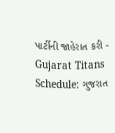પાર્ટીની જાહેરાત કરી -
Gujarat Titans Schedule: ગુજરાત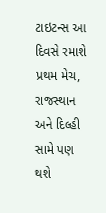ટાઇટન્સ આ દિવસે રમાશે પ્રથમ મેચ, રાજસ્થાન અને દિલ્હી સામે પણ થશે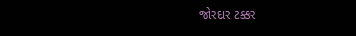જોરદાર ટક્કર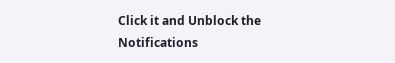Click it and Unblock the Notifications